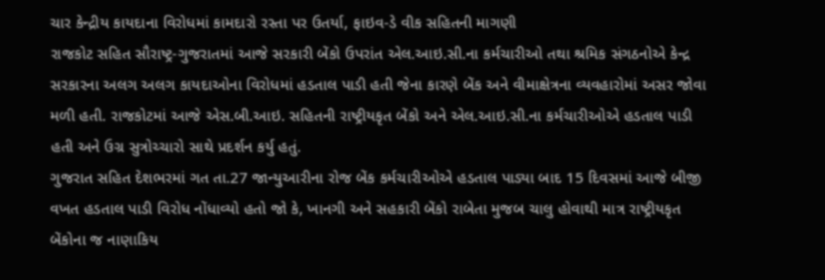ચાર કેન્દ્રીય કાયદાના વિરોધમાં કામદારો રસ્તા પર ઉતર્યા, ફાઇવ-ડે વીક સહિતની માગણી
રાજકોટ સહિત સૌરાષ્ટ્ર-ગુજરાતમાં આજે સરકારી બેંકો ઉપરાંત એલ.આઇ.સી.ના કર્મચારીઓ તથા શ્રમિક સંગઠનોએ કેન્દ્ર સરકારના અલગ અલગ કાયદાઓના વિરોધમાં હડતાલ પાડી હતી જેના કારણે બેંક અને વીમાક્ષેત્રના વ્યવહારોમાં અસર જોવા મળી હતી. રાજકોટમાં આજે એસ.બી.આઇ. સહિતની રાષ્ટ્રીયકૃત બેંકો અને એલ.આઇ.સી.ના કર્મચારીઓએ હડતાલ પાડી હતી અને ઉગ્ર સુત્રોચ્ચારો સાથે પ્રદર્શન કર્યુ હતું.
ગુજરાત સહિત દેશભરમાં ગત તા.27 જાન્યુઆરીના રોજ બેંક કર્મચારીઓએ હડતાલ પાડ્યા બાદ 15 દિવસમાં આજે બીજી વખત હડતાલ પાડી વિરોધ નોંધાવ્યો હતો જો કે, ખાનગી અને સહકારી બેંકો રાબેતા મુજબ ચાલુ હોવાથી માત્ર રાષ્ટ્રીયકૃત બેંકોના જ નાણાકિય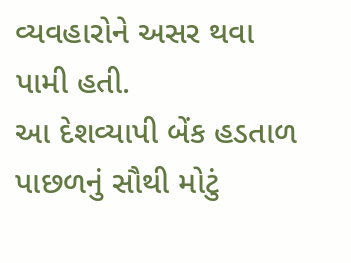વ્યવહારોને અસર થવા પામી હતી.
આ દેશવ્યાપી બેંક હડતાળ પાછળનું સૌથી મોટું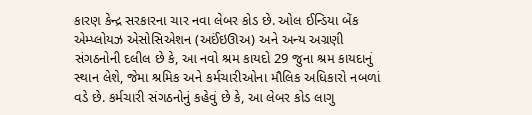કારણ કેન્દ્ર સરકારના ચાર નવા લેબર કોડ છે. ઓલ ઈન્ડિયા બેંક એમ્પ્લોયઝ એસોસિએશન (અઈંઇઊઅ) અને અન્ય અગ્રણી સંગઠનોની દલીલ છે કે, આ નવો શ્રમ કાયદો 29 જુના શ્રમ કાયદાનું સ્થાન લેશે, જેમા શ્રમિક અને કર્મચારીઓના મૌલિક અધિકારો નબળાં વડે છે. કર્મચારી સંગઠનોનું કહેવું છે કે, આ લેબર કોડ લાગુ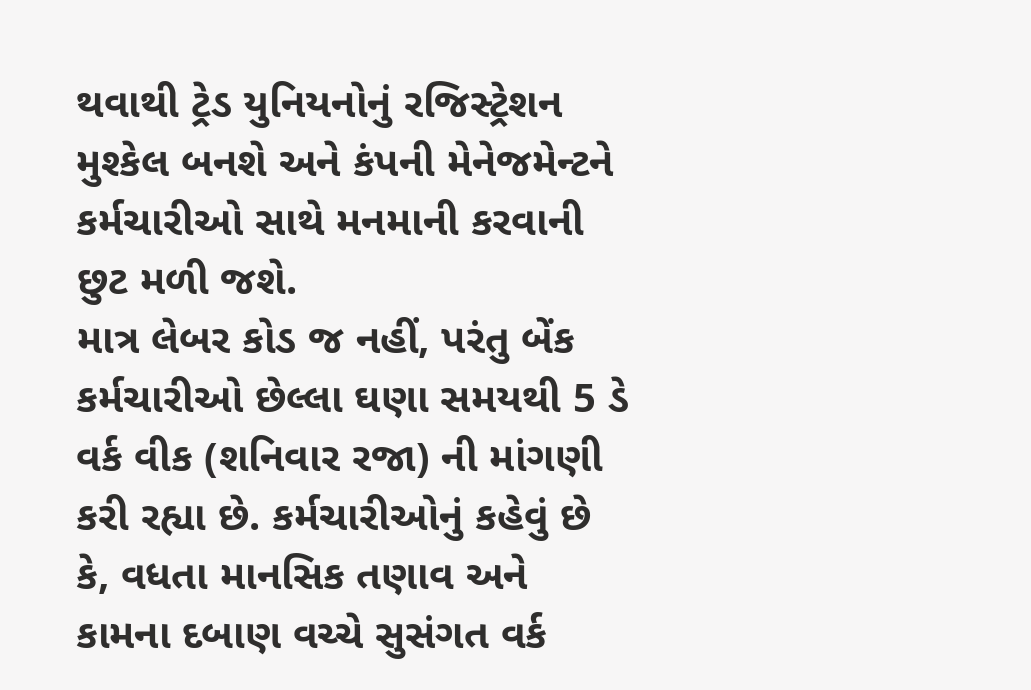થવાથી ટ્રેડ યુનિયનોનું રજિસ્ટ્રેશન મુશ્કેલ બનશે અને કંપની મેનેજમેન્ટને કર્મચારીઓ સાથે મનમાની કરવાની છુટ મળી જશે.
માત્ર લેબર કોડ જ નહીં, પરંતુ બેંક કર્મચારીઓ છેલ્લા ઘણા સમયથી 5 ડે વર્ક વીક (શનિવાર રજા) ની માંગણી કરી રહ્યા છે. કર્મચારીઓનું કહેવું છે કે, વધતા માનસિક તણાવ અને કામના દબાણ વચ્ચે સુસંગત વર્ક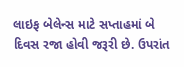લાઇફ બેલેન્સ માટે સપ્તાહમાં બે દિવસ રજા હોવી જરૂરી છે. ઉપરાંત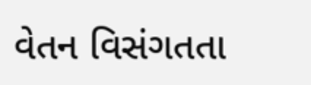વેતન વિસંગતતા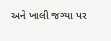અને ખાલી જગ્યા પર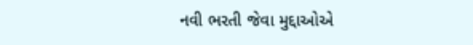નવી ભરતી જેવા મુદ્દાઓએ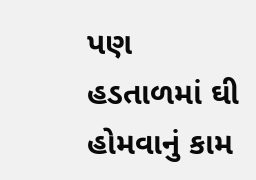પણ હડતાળમાં ઘી હોમવાનું કામ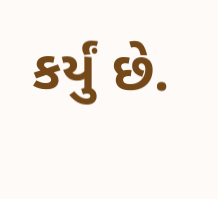કર્યું છે.